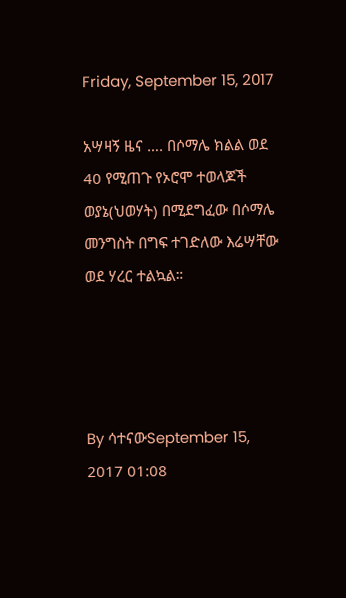Friday, September 15, 2017

አሣዛኝ ዜና …. በሶማሌ ክልል ወደ 40 የሚጠጉ የኦሮሞ ተወላጆች ወያኔ(ህወሃት) በሚደግፈው በሶማሌ መንግስት በግፍ ተገድለው እሬሣቸው ወደ ሃረር ተልኳል።




By ሳተናውSeptember 15, 2017 01:08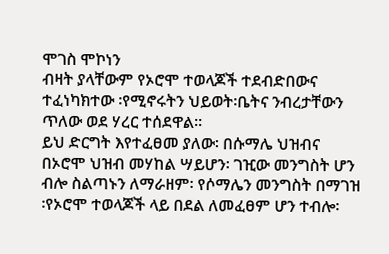ሞገስ ሞኮነን
ብዛት ያላቸውም የኦሮሞ ተወላጆች ተደብድበውና ተፈነካክተው ፡የሚኖሩትን ህይወት፡ቤትና ንብረታቸውን ጥለው ወደ ሃረር ተሰደዋል።
ይህ ድርግት እየተፈፀመ ያለው፡ በሱማሌ ህዝብና በኦሮሞ ህዝብ መሃከል ሣይሆን፡ ገዢው መንግስት ሆን ብሎ ስልጣኑን ለማራዘም፡ የሶማሌን መንግስት በማገዝ ፡የኦሮሞ ተወላጆች ላይ በደል ለመፈፀም ሆን ተብሎ፡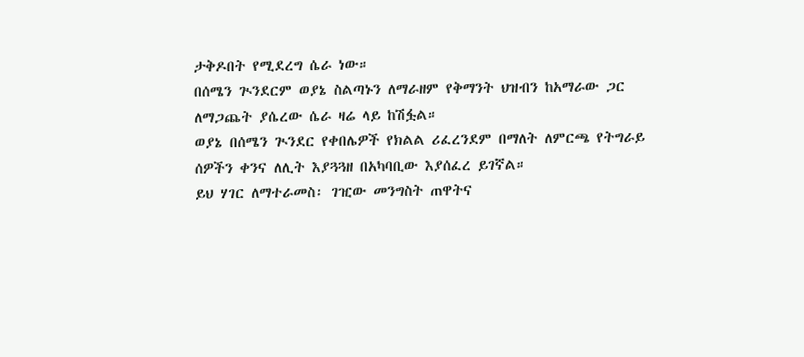ታቅዶበት የሚደረግ ሴራ ነው።
በሰሜን ጒንደርም ወያኔ ስልጣኑን ለማራዘም የቅማንት ህዝብን ከአማራው ጋር ለማጋጨት ያሴረው ሴራ ዛሬ ላይ ከሽፏል።
ወያኔ በሰሜን ጒንደር የቀበሌዎች የክልል ሪፈረንደም በማለት ለምርጫ የትግራይ ሰዎችን ቀንና ለሊት እያጓጓዘ በአካባቢው እያሰፈረ ይገኛል።
ይህ ሃገር ለማተራመስ፡ ገዢው መንግስት ጠዋትና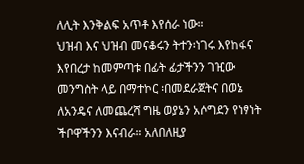ለሊት እንቅልፍ አጥቶ እየሰራ ነው።
ህዝብ እና ህዝብ መናቆሩን ትተን፡ነገሩ እየከፋና እየበረታ ከመምጣቱ በፊት ፊታችንን ገዢው መንግስት ላይ በማተኮር ፡በመደራጀትና በወኔ ለአንዴና ለመጨረሻ ግዜ ወያኔን አሶግደን የነፃነት ችቦዋችንን እናብራ። አለበለዚያ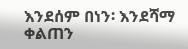እንደሰም በነን፡ እንደሻማ ቀልጠን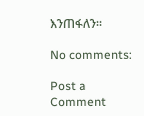እንጠፋለን።

No comments:

Post a Comment